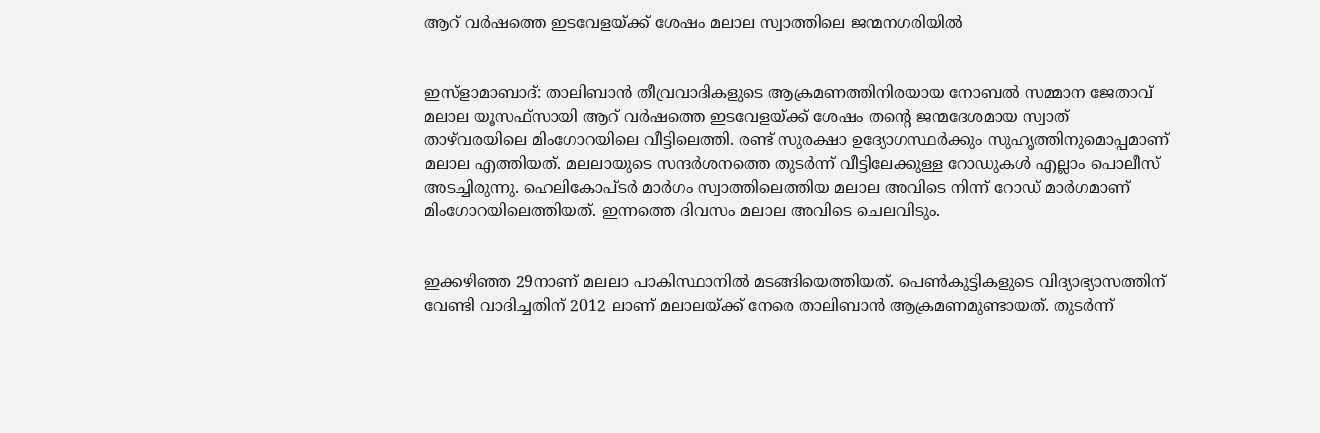ആറ് വര്‍ഷത്തെ ഇടവേളയ്ക്ക് ശേഷം മലാല സ്വാത്തിലെ ജന്മനഗരിയില്‍


ഇസ്ളാമാബാദ്: താലിബാന്‍ തീവ്രവാദികളുടെ ആക്രമണത്തിനിരയായ നോബല്‍ സമ്മാന ജേതാവ് മലാല യൂസഫ്സായി ആറ് വര്‍ഷത്തെ ഇടവേളയ്ക്ക് ശേഷം തന്റെ ജന്മദേശമായ സ്വാത് താഴ്‌വരയിലെ മിംഗോറയിലെ വീട്ടിലെത്തി. രണ്ട് സുരക്ഷാ ഉദ്യോഗസ്ഥര്‍ക്കും സുഹൃത്തിനുമൊപ്പമാണ് മലാല എത്തിയത്. മലലായുടെ സന്ദര്‍ശനത്തെ തുടര്‍ന്ന് വീട്ടിലേക്കുള്ള റോഡുകള്‍ എല്ലാം പൊലീസ് അടച്ചിരുന്നു. ഹെലികോപ്ടര്‍ മാര്‍ഗം സ്വാത്തിലെത്തിയ മലാല അവിടെ നിന്ന് റോഡ് മാര്‍ഗമാണ് മിംഗോറയിലെത്തിയത്. ഇന്നത്തെ ദിവസം മലാല അവിടെ ചെലവിടും.


ഇക്കഴിഞ്ഞ 29നാണ് മലലാ പാകിസ്ഥാനില്‍ മടങ്ങിയെത്തിയത്. പെണ്‍കുട്ടികളുടെ വിദ്യാഭ്യാസത്തിന് വേണ്ടി വാദിച്ചതിന് 2012 ലാണ് മലാലയ്ക്ക് നേരെ താലിബാന്‍ ആക്രമണമുണ്ടായത്. തുടര്‍ന്ന്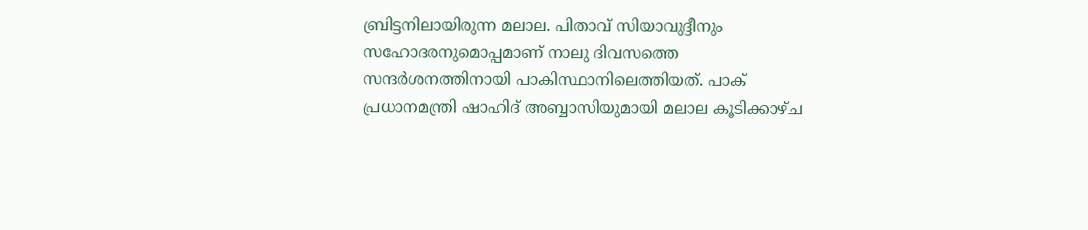ബ്രിട്ടനിലായിരുന്ന മലാല. പിതാവ് സിയാവുദ്ദീനും സഹോദരനുമൊപ്പമാണ് നാലു ദിവസത്തെ സന്ദര്‍ശനത്തിനായി പാകിസ്ഥാനിലെത്തിയത്. പാക് പ്രധാനമന്ത്രി ഷാഹിദ് അബ്ബാസിയുമായി മലാല കൂടിക്കാഴ്ച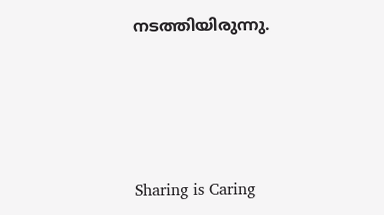നടത്തിയിരുന്നു.




Sharing is Caring